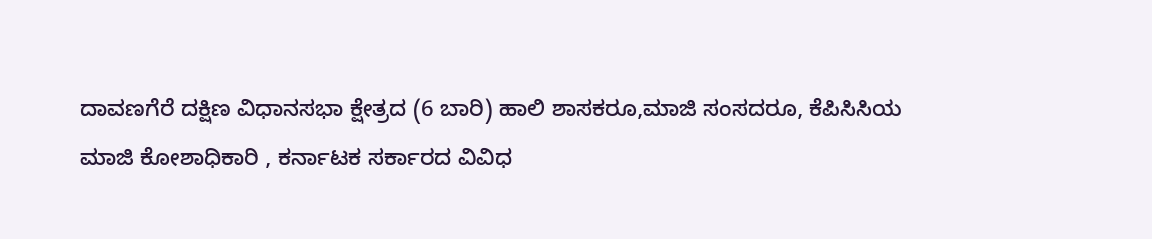ದಾವಣಗೆರೆ ದಕ್ಷಿಣ ವಿಧಾನಸಭಾ ಕ್ಷೇತ್ರದ (6 ಬಾರಿ) ಹಾಲಿ ಶಾಸಕರೂ,ಮಾಜಿ ಸಂಸದರೂ, ಕೆಪಿಸಿಸಿಯ ಮಾಜಿ ಕೋಶಾಧಿಕಾರಿ , ಕರ್ನಾಟಕ ಸರ್ಕಾರದ ವಿವಿಧ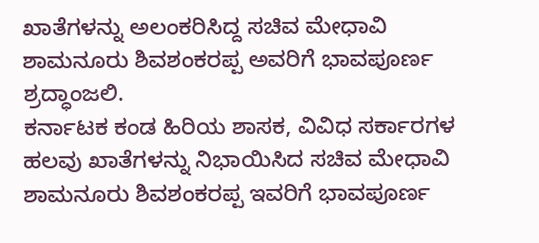ಖಾತೆಗಳನ್ನು ಅಲಂಕರಿಸಿದ್ದ ಸಚಿವ ಮೇಧಾವಿ ಶಾಮನೂರು ಶಿವಶಂಕರಪ್ಪ ಅವರಿಗೆ ಭಾವಪೂರ್ಣ ಶ್ರದ್ಧಾಂಜಲಿ.
ಕರ್ನಾಟಕ ಕಂಡ ಹಿರಿಯ ಶಾಸಕ, ವಿವಿಧ ಸರ್ಕಾರಗಳ ಹಲವು ಖಾತೆಗಳನ್ನು ನಿಭಾಯಿಸಿದ ಸಚಿವ ಮೇಧಾವಿ ಶಾಮನೂರು ಶಿವಶಂಕರಪ್ಪ ಇವರಿಗೆ ಭಾವಪೂರ್ಣ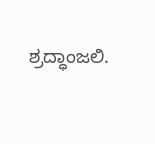ಶ್ರದ್ಧಾಂಜಲಿ.